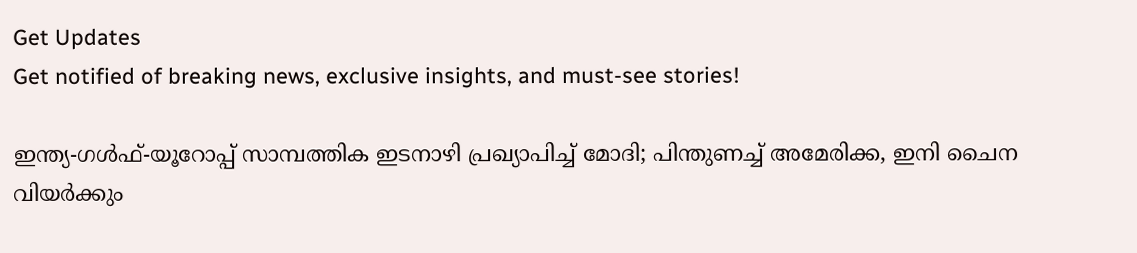Get Updates
Get notified of breaking news, exclusive insights, and must-see stories!

ഇന്ത്യ-ഗള്‍ഫ്-യൂറോപ്പ് സാമ്പത്തിക ഇടനാഴി പ്രഖ്യാപിച്ച് മോദി; പിന്തുണച്ച് അമേരിക്ക, ഇനി ചൈന വിയര്‍ക്കും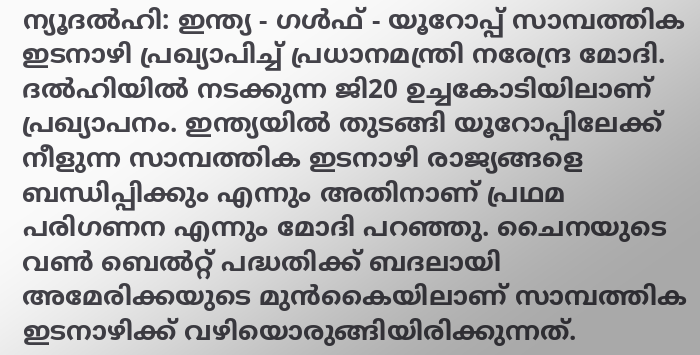ന്യൂദല്‍ഹി: ഇന്ത്യ - ഗള്‍ഫ് - യൂറോപ്പ് സാമ്പത്തിക ഇടനാഴി പ്രഖ്യാപിച്ച് പ്രധാനമന്ത്രി നരേന്ദ്ര മോദി. ദല്‍ഹിയില്‍ നടക്കുന്ന ജി20 ഉച്ചകോടിയിലാണ് പ്രഖ്യാപനം. ഇന്ത്യയില്‍ തുടങ്ങി യൂറോപ്പിലേക്ക് നീളുന്ന സാമ്പത്തിക ഇടനാഴി രാജ്യങ്ങളെ ബന്ധിപ്പിക്കും എന്നും അതിനാണ് പ്രഥമ പരിഗണന എന്നും മോദി പറഞ്ഞു. ചൈനയുടെ വണ്‍ ബെല്‍റ്റ് പദ്ധതിക്ക് ബദലായി അമേരിക്കയുടെ മുന്‍കൈയിലാണ് സാമ്പത്തിക ഇടനാഴിക്ക് വഴിയൊരുങ്ങിയിരിക്കുന്നത്.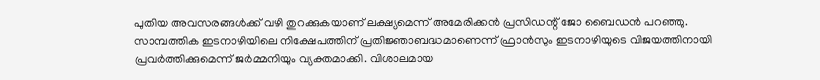പുതിയ അവസരങ്ങള്‍ക്ക് വഴി തുറക്കുകയാണ് ലക്ഷ്യമെന്ന് അമേരിക്കന്‍ പ്രസിഡന്റ് ജോ ബൈഡന്‍ പറഞ്ഞു. സാമ്പത്തിക ഇടനാഴിയിലെ നിക്ഷേപത്തിന് പ്രതിജ്ഞാബദ്ധമാണെന്ന് ഫ്രാന്‍സും ഇടനാഴിയുടെ വിജയത്തിനായി പ്രവര്‍ത്തിക്കുമെന്ന് ജര്‍മ്മനിയും വ്യക്തമാക്കി. വിശാലമായ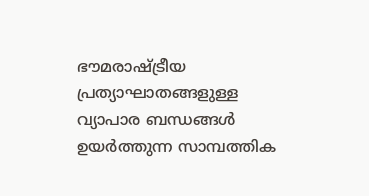ഭൗമരാഷ്ട്രീയ പ്രത്യാഘാതങ്ങളുള്ള വ്യാപാര ബന്ധങ്ങള്‍ ഉയര്‍ത്തുന്ന സാമ്പത്തിക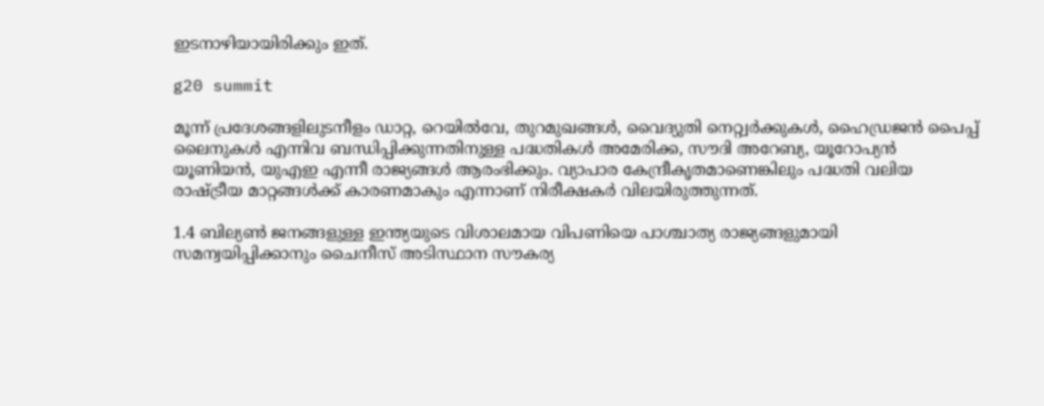ഇടനാഴിയായിരിക്കും ഇത്.

g20 summit

മൂന്ന് പ്രദേശങ്ങളിലുടനീളം ഡാറ്റ, റെയില്‍വേ, തുറമുഖങ്ങള്‍, വൈദ്യുതി നെറ്റ്വര്‍ക്കുകള്‍, ഹൈഡ്രജന്‍ പൈപ്പ് ലൈനുകള്‍ എന്നിവ ബന്ധിപ്പിക്കുന്നതിനുള്ള പദ്ധതികള്‍ അമേരിക്ക, സൗദി അറേബ്യ, യൂറോപ്യന്‍ യൂണിയന്‍, യുഎഇ എന്നീ രാജ്യങ്ങള്‍ ആരംഭിക്കും. വ്യാപാര കേന്ദ്രീകൃതമാണെങ്കിലും പദ്ധതി വലിയ രാഷ്ട്രീയ മാറ്റങ്ങള്‍ക്ക് കാരണമാകും എന്നാണ് നിരീക്ഷകര്‍ വിലയിരുത്തുന്നത്.

1.4 ബില്യണ്‍ ജനങ്ങളുള്ള ഇന്ത്യയുടെ വിശാലമായ വിപണിയെ പാശ്ചാത്യ രാജ്യങ്ങളുമായി സമന്വയിപ്പിക്കാനും ചൈനീസ് അടിസ്ഥാന സൗകര്യ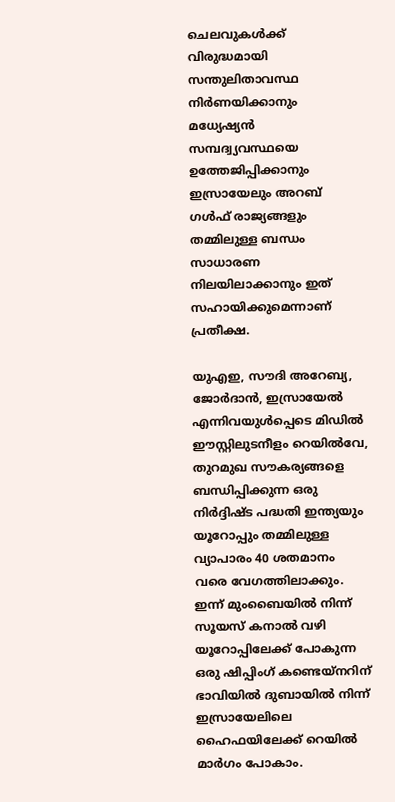ചെലവുകള്‍ക്ക് വിരുദ്ധമായി സന്തുലിതാവസ്ഥ നിര്‍ണയിക്കാനും മധ്യേഷ്യന്‍ സമ്പദ്വ്യവസ്ഥയെ ഉത്തേജിപ്പിക്കാനും ഇസ്രായേലും അറബ് ഗള്‍ഫ് രാജ്യങ്ങളും തമ്മിലുള്ള ബന്ധം സാധാരണ നിലയിലാക്കാനും ഇത് സഹായിക്കുമെന്നാണ് പ്രതീക്ഷ.

യുഎഇ, സൗദി അറേബ്യ, ജോര്‍ദാന്‍, ഇസ്രായേല്‍ എന്നിവയുള്‍പ്പെടെ മിഡില്‍ ഈസ്റ്റിലുടനീളം റെയില്‍വേ, തുറമുഖ സൗകര്യങ്ങളെ ബന്ധിപ്പിക്കുന്ന ഒരു നിര്‍ദ്ദിഷ്ട പദ്ധതി ഇന്ത്യയും യൂറോപ്പും തമ്മിലുള്ള വ്യാപാരം 40 ശതമാനം വരെ വേഗത്തിലാക്കും. ഇന്ന് മുംബൈയില്‍ നിന്ന് സൂയസ് കനാല്‍ വഴി യൂറോപ്പിലേക്ക് പോകുന്ന ഒരു ഷിപ്പിംഗ് കണ്ടെയ്നറിന് ഭാവിയില്‍ ദുബായില്‍ നിന്ന് ഇസ്രായേലിലെ ഹൈഫയിലേക്ക് റെയില്‍ മാര്‍ഗം പോകാം.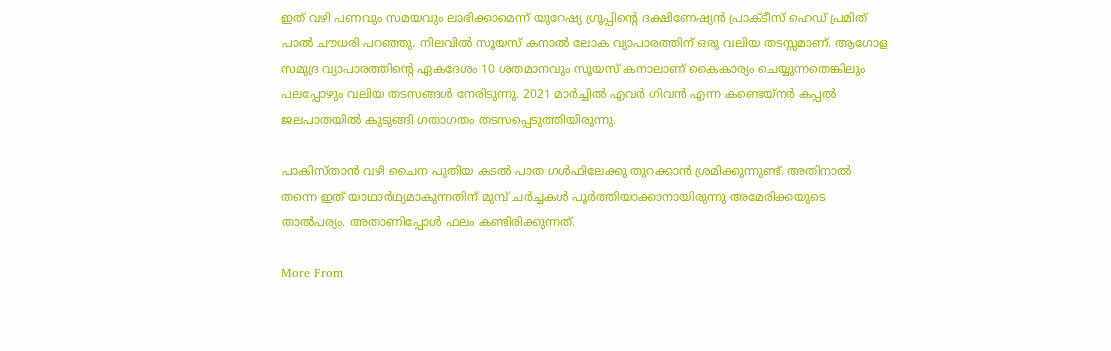ഇത് വഴി പണവും സമയവും ലാഭിക്കാമെന്ന് യുറേഷ്യ ഗ്രൂപ്പിന്റെ ദക്ഷിണേഷ്യന്‍ പ്രാക്ടീസ് ഹെഡ് പ്രമിത് പാല്‍ ചൗധരി പറഞ്ഞു. നിലവില്‍ സൂയസ് കനാല്‍ ലോക വ്യാപാരത്തിന് ഒരു വലിയ തടസ്സമാണ്. ആഗോള സമുദ്ര വ്യാപാരത്തിന്റെ ഏകദേശം 10 ശതമാനവും സൂയസ് കനാലാണ് കൈകാര്യം ചെയ്യുന്നതെങ്കിലും പലപ്പോഴും വലിയ തടസങ്ങള്‍ നേരിടുന്നു. 2021 മാര്‍ച്ചില്‍ എവര്‍ ഗിവന്‍ എന്ന കണ്ടെയ്നര്‍ കപ്പല്‍ ജലപാതയില്‍ കുടുങ്ങി ഗതാഗതം തടസപ്പെടുത്തിയിരുന്നു.

പാകിസ്താന്‍ വഴി ചൈന പുതിയ കടല്‍ പാത ഗള്‍ഫിലേക്കു തുറക്കാന്‍ ശ്രമിക്കുന്നുണ്ട്. അതിനാല്‍ തന്നെ ഇത് യാഥാര്‍ഥ്യമാകുന്നതിന് മുമ്പ് ചര്‍ച്ചകള്‍ പൂര്‍ത്തിയാക്കാനായിരുന്നു അമേരിക്കയുടെ താല്‍പര്യം. അതാണിപ്പോള്‍ ഫലം കണ്ടിരിക്കുന്നത്.

More From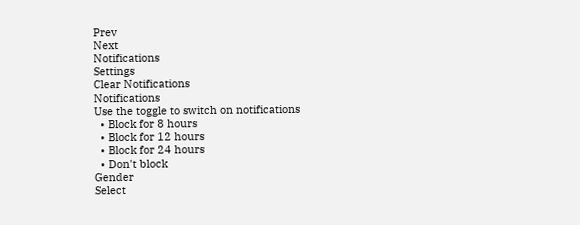Prev
Next
Notifications
Settings
Clear Notifications
Notifications
Use the toggle to switch on notifications
  • Block for 8 hours
  • Block for 12 hours
  • Block for 24 hours
  • Don't block
Gender
Select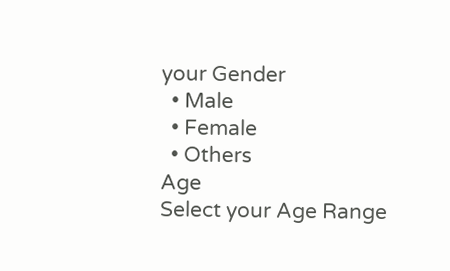your Gender
  • Male
  • Female
  • Others
Age
Select your Age Range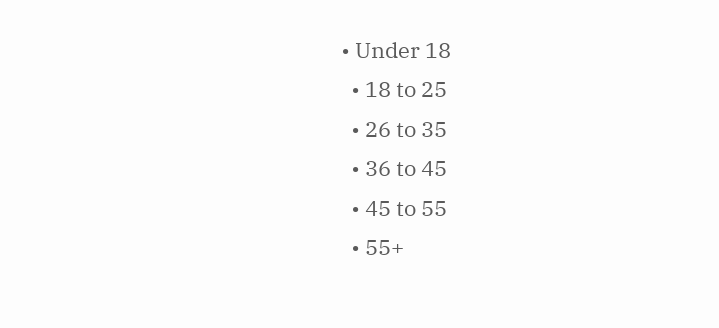• Under 18
  • 18 to 25
  • 26 to 35
  • 36 to 45
  • 45 to 55
  • 55+